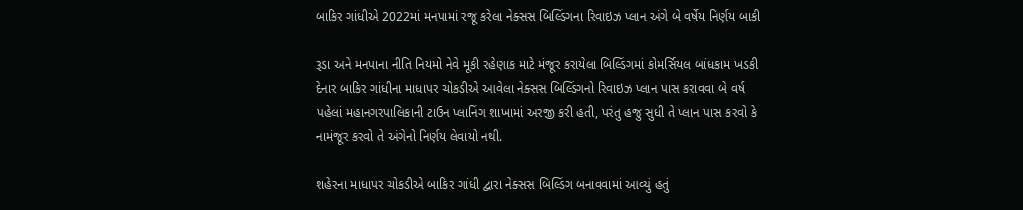બાકિર ગાંધીએ 2022માં મનપામાં રજૂ કરેલા નેક્સસ બિલ્ડિંગના રિવાઇઝ પ્લાન અંગે બે વર્ષેય નિર્ણય બાકી

રૂડા અને મનપાના નીતિ નિયમો નેવે મૂકી રહેણાક માટે મંજૂર કરાયેલા બિલ્ડિંગમાં કોમર્સિયલ બાંધકામ ખડકી દેનાર બાકિર ગાંધીના માધાપર ચોકડીએ આવેલા નેક્સસ બિલ્ડિંગનો રિવાઇઝ પ્લાન પાસ કરાવવા બે વર્ષ પહેલાં મહાનગરપાલિકાની ટાઉન પ્લાનિંગ શાખામાં અરજી કરી હતી, પરંતુ હજુ સુધી તે પ્લાન પાસ કરવો કે નામંજૂર કરવો તે અંગેનો નિર્ણય લેવાયો નથી.

શહેરના માધાપર ચોકડીએ બાકિર ગાંધી દ્વારા નેક્સસ બિલ્ડિંગ બનાવવામાં આવ્યું હતું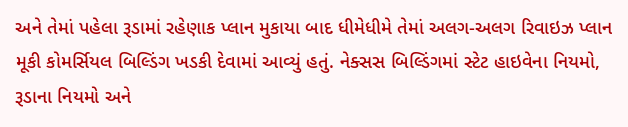અને તેમાં પહેલા રૂડામાં રહેણાક પ્લાન મુકાયા બાદ ધીમેધીમે તેમાં અલગ-અલગ રિવાઇઝ પ્લાન મૂકી કોમર્સિયલ બિલ્ડિંગ ખડકી દેવામાં આવ્યું હતું. નેક્સસ બિલ્ડિંગમાં સ્ટેટ હાઇવેના નિયમો, રૂડાના નિયમો અને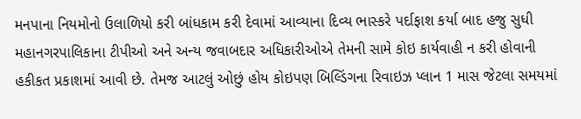મનપાના નિયમોનો ઉલાળિયો કરી બાંધકામ કરી દેવામાં આવ્યાના દિવ્ય ભાસ્કરે પર્દાફાશ કર્યા બાદ હજુ સુધી મહાનગરપાલિકાના ટીપીઓ અને અન્ય જવાબદાર અધિકારીઓએ તેમની સામે કોઇ કાર્યવાહી ન કરી હોવાની હકીકત પ્રકાશમાં આવી છે. તેમજ આટલું ઓછું હોય કોઇપણ બિલ્ડિંગના રિવાઇઝ પ્લાન 1 માસ જેટલા સમયમાં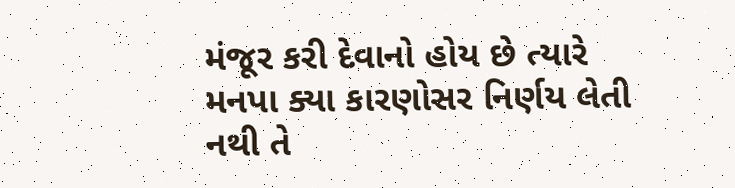મંજૂર કરી દેવાનો હોય છે ત્યારે મનપા ક્યા કારણોસર નિર્ણય લેતી નથી તે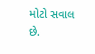મોટો સવાલ છે.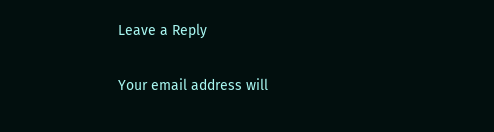Leave a Reply

Your email address will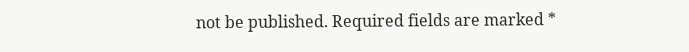not be published. Required fields are marked *